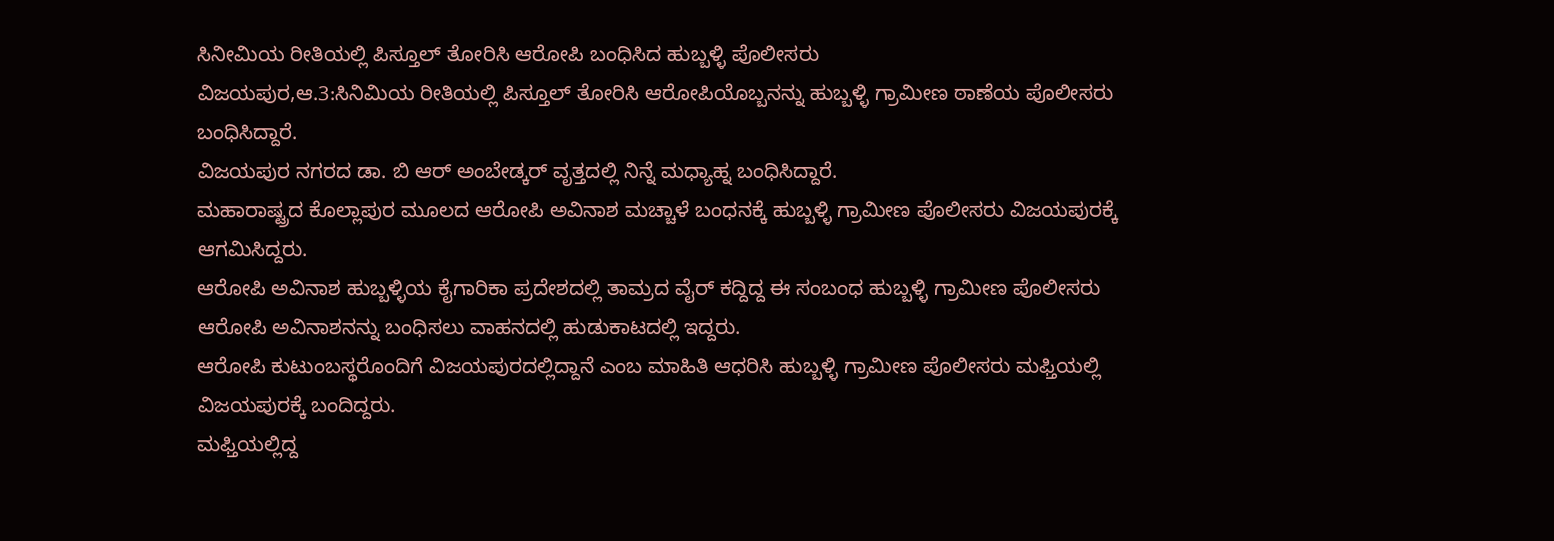ಸಿನೀಮಿಯ ರೀತಿಯಲ್ಲಿ ಪಿಸ್ತೂಲ್ ತೋರಿಸಿ ಆರೋಪಿ ಬಂಧಿಸಿದ ಹುಬ್ಬಳ್ಳಿ ಪೊಲೀಸರು
ವಿಜಯಪುರ,ಆ.3:ಸಿನಿಮಿಯ ರೀತಿಯಲ್ಲಿ ಪಿಸ್ತೂಲ್ ತೋರಿಸಿ ಆರೋಪಿಯೊಬ್ಬನನ್ನು ಹುಬ್ಬಳ್ಳಿ ಗ್ರಾಮೀಣ ಠಾಣೆಯ ಪೊಲೀಸರು ಬಂಧಿಸಿದ್ದಾರೆ.
ವಿಜಯಪುರ ನಗರದ ಡಾ. ಬಿ ಆರ್ ಅಂಬೇಡ್ಕರ್ ವೃತ್ತದಲ್ಲಿ ನಿನ್ನೆ ಮಧ್ಯಾಹ್ನ ಬಂಧಿಸಿದ್ದಾರೆ.
ಮಹಾರಾಷ್ಟ್ರದ ಕೊಲ್ಲಾಪುರ ಮೂಲದ ಆರೋಪಿ ಅವಿನಾಶ ಮಚ್ಚಾಳೆ ಬಂಧನಕ್ಕೆ ಹುಬ್ಬಳ್ಳಿ ಗ್ರಾಮೀಣ ಪೊಲೀಸರು ವಿಜಯಪುರಕ್ಕೆ ಆಗಮಿಸಿದ್ದರು.
ಆರೋಪಿ ಅವಿನಾಶ ಹುಬ್ಬಳ್ಳಿಯ ಕೈಗಾರಿಕಾ ಪ್ರದೇಶದಲ್ಲಿ ತಾಮ್ರದ ವೈರ್ ಕದ್ದಿದ್ದ ಈ ಸಂಬಂಧ ಹುಬ್ಬಳ್ಳಿ ಗ್ರಾಮೀಣ ಪೊಲೀಸರು ಆರೋಪಿ ಅವಿನಾಶನನ್ನು ಬಂಧಿಸಲು ವಾಹನದಲ್ಲಿ ಹುಡುಕಾಟದಲ್ಲಿ ಇದ್ದರು.
ಆರೋಪಿ ಕುಟುಂಬಸ್ಥರೊಂದಿಗೆ ವಿಜಯಪುರದಲ್ಲಿದ್ದಾನೆ ಎಂಬ ಮಾಹಿತಿ ಆಧರಿಸಿ ಹುಬ್ಬಳ್ಳಿ ಗ್ರಾಮೀಣ ಪೊಲೀಸರು ಮಫ್ತಿಯಲ್ಲಿ ವಿಜಯಪುರಕ್ಕೆ ಬಂದಿದ್ದರು.
ಮಫ್ತಿಯಲ್ಲಿದ್ದ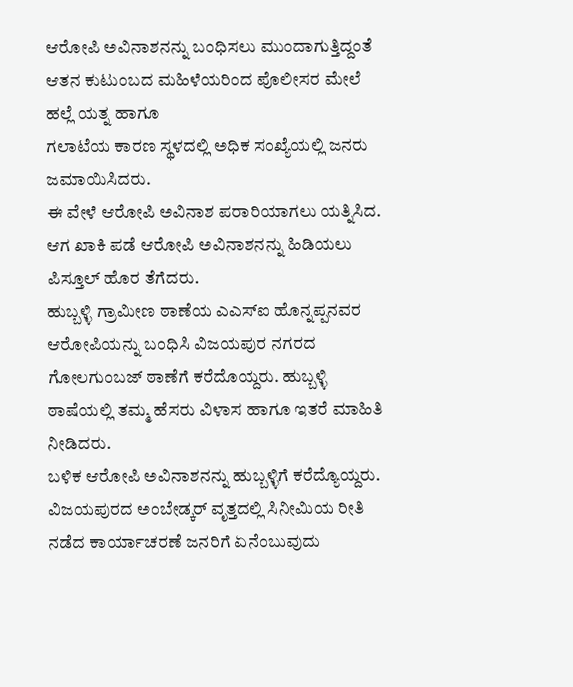ಆರೋಪಿ ಅವಿನಾಶನನ್ನು ಬಂಧಿಸಲು ಮುಂದಾಗುತ್ತಿದ್ದಂತೆ ಆತನ ಕುಟುಂಬದ ಮಹಿಳೆಯರಿಂದ ಪೊಲೀಸರ ಮೇಲೆ ಹಲ್ಲೆ ಯತ್ನ ಹಾಗೂ
ಗಲಾಟೆಯ ಕಾರಣ ಸ್ಥಳದಲ್ಲಿ ಅಧಿಕ ಸಂಖ್ಯೆಯಲ್ಲಿ ಜನರು ಜಮಾಯಿಸಿದರು.
ಈ ವೇಳೆ ಆರೋಪಿ ಅವಿನಾಶ ಪರಾರಿಯಾಗಲು ಯತ್ನಿಸಿದ. ಆಗ ಖಾಕಿ ಪಡೆ ಆರೋಪಿ ಅವಿನಾಶನನ್ನು ಹಿಡಿಯಲು ಪಿಸ್ತೂಲ್ ಹೊರ ತೆಗೆದರು.
ಹುಬ್ಬಳ್ಳಿ ಗ್ರಾಮೀಣ ಠಾಣೆಯ ಎಎಸ್‍ಐ ಹೊನ್ನಪ್ಪನವರ
ಆರೋಪಿಯನ್ನು ಬಂಧಿಸಿ ವಿಜಯಪುರ ನಗರದ ಗೋಲಗುಂಬಜ್ ಠಾಣೆಗೆ ಕರೆದೊಯ್ದರು. ಹುಬ್ಬಳ್ಳಿ ಠಾಷೆಯಲ್ಲಿ ತಮ್ಮ ಹೆಸರು ವಿಳಾಸ ಹಾಗೂ ಇತರೆ ಮಾಹಿತಿ ನೀಡಿದರು.
ಬಳಿಕ ಆರೋಪಿ ಅವಿನಾಶನನ್ನು ಹುಬ್ಬಳ್ಳಿಗೆ ಕರೆದ್ಯೊಯ್ದರು.
ವಿಜಯಪುರದ ಅಂಬೇಡ್ಕರ್ ವೃತ್ತದಲ್ಲಿ ಸಿನೀಮಿಯ ರೀತಿ ನಡೆದ ಕಾರ್ಯಾಚರಣೆ ಜನರಿಗೆ ಏನೆಂಬುವುದು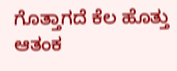ಗೊತ್ತಾಗದೆ ಕೆಲ ಹೊತ್ತು ಆತಂಕ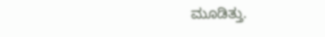ಮೂಡಿತ್ತು.